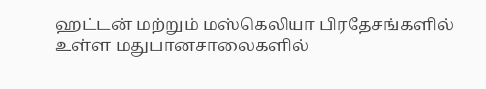ஹட்டன் மற்றும் மஸ்கெலியா பிரதேசங்களில் உள்ள மதுபானசாலைகளில்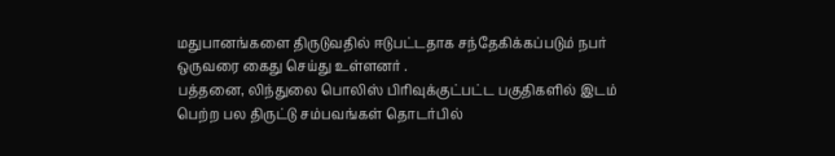மதுபானங்களை திருடுவதில் ஈடுபட்டதாக சந்தேகிக்கப்படும் நபர் ஒருவரை கைது செய்து உள்ளனர் .
பத்தனை, லிந்துலை பொலிஸ் பிரிவுக்குட்பட்ட பகுதிகளில் இடம் பெற்ற பல திருட்டு சம்பவங்கள் தொடர்பில்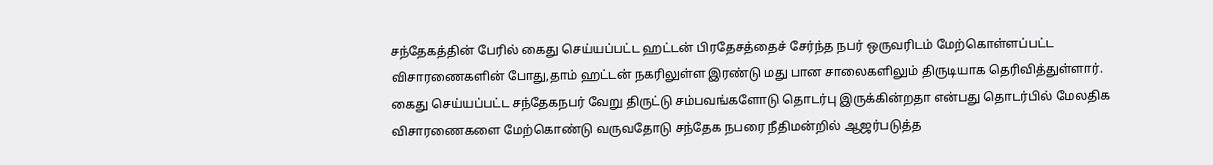சந்தேகத்தின் பேரில் கைது செய்யப்பட்ட ஹட்டன் பிரதேசத்தைச் சேர்ந்த நபர் ஒருவரிடம் மேற்கொள்ளப்பட்ட விசாரணைகளின் போது,தாம் ஹட்டன் நகரிலுள்ள இரண்டு மது பான சாலைகளிலும் திருடியாக தெரிவித்துள்ளார்.
கைது செய்யப்பட்ட சந்தேகநபர் வேறு திருட்டு சம்பவங்களோடு தொடர்பு இருக்கின்றதா என்பது தொடர்பில் மேலதிக விசாரணைகளை மேற்கொண்டு வருவதோடு சந்தேக நபரை நீதிமன்றில் ஆஜர்படுத்த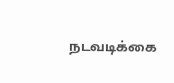நடவடிக்கை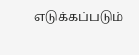எடுக்கப்படும்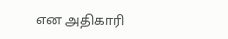என அதிகாரி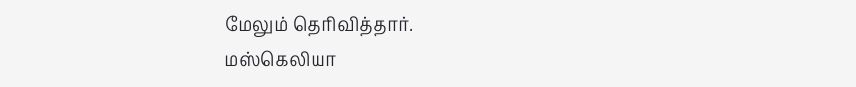மேலும் தெரிவித்தார்.
மஸ்கெலியா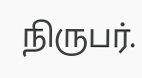நிருபர்.